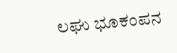ಲಘು ಭೂಕಂಪನ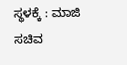ಸ್ಥಳಕ್ಕೆ : ಮಾಜಿ ಸಚಿವ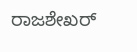ರಾಜಶೇಖರ್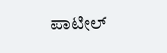ಪಾಟೀಲ್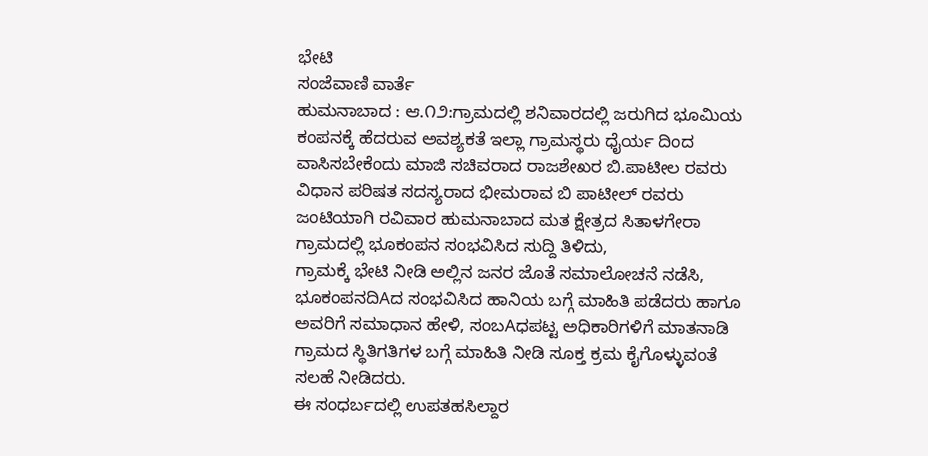ಭೇಟಿ
ಸಂಜೆವಾಣಿ ವಾರ್ತೆ
ಹುಮನಾಬಾದ : ಆ.೧೨:ಗ್ರಾಮದಲ್ಲಿ ಶನಿವಾರದಲ್ಲಿ ಜರುಗಿದ ಭೂಮಿಯ ಕಂಪನಕ್ಕೆ ಹೆದರುವ ಅವಶ್ಯಕತೆ ಇಲ್ಲಾ ಗ್ರಾಮಸ್ಥರು ಧೈರ್ಯ ದಿಂದ ವಾಸಿಸಬೇಕೆಂದು ಮಾಜಿ ಸಚಿವರಾದ ರಾಜಶೇಖರ ಬಿ.ಪಾಟೀಲ ರವರು ವಿಧಾನ ಪರಿಷತ ಸದಸ್ಯರಾದ ಭೀಮರಾವ ಬಿ ಪಾಟೀಲ್ ರವರು ಜಂಟಿಯಾಗಿ ರವಿವಾರ ಹುಮನಾಬಾದ ಮತ ಕ್ಷೇತ್ರದ ಸಿತಾಳಗೇರಾ ಗ್ರಾಮದಲ್ಲಿ ಭೂಕಂಪನ ಸಂಭವಿಸಿದ ಸುದ್ದಿ ತಿಳಿದು,
ಗ್ರಾಮಕ್ಕೆ ಭೇಟಿ ನೀಡಿ ಅಲ್ಲಿನ ಜನರ ಜೊತೆ ಸಮಾಲೋಚನೆ ನಡೆಸಿ, ಭೂಕಂಪನದಿAದ ಸಂಭವಿಸಿದ ಹಾನಿಯ ಬಗ್ಗೆ ಮಾಹಿತಿ ಪಡೆದರು ಹಾಗೂ ಅವರಿಗೆ ಸಮಾಧಾನ ಹೇಳಿ, ಸಂಬAಧಪಟ್ಟ ಅಧಿಕಾರಿಗಳಿಗೆ ಮಾತನಾಡಿ ಗ್ರಾಮದ ಸ್ಥಿತಿಗತಿಗಳ ಬಗ್ಗೆ ಮಾಹಿತಿ ನೀಡಿ ಸೂಕ್ತ ಕ್ರಮ ಕೈಗೊಳ್ಳುವಂತೆ ಸಲಹೆ ನೀಡಿದರು.
ಈ ಸಂಧರ್ಬದಲ್ಲಿ ಉಪತಹಸಿಲ್ದಾರ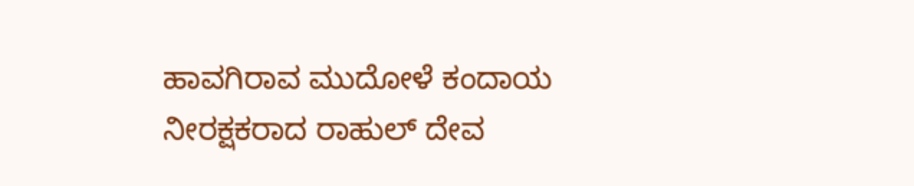ಹಾವಗಿರಾವ ಮುದೋಳೆ ಕಂದಾಯ ನೀರಕ್ಷಕರಾದ ರಾಹುಲ್ ದೇವ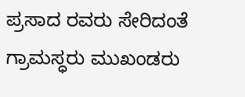ಪ್ರಸಾದ ರವರು ಸೇರಿದಂತೆ ಗ್ರಾಮಸ್ಧರು ಮುಖಂಡರು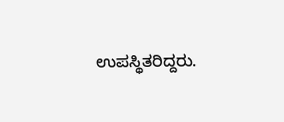ಉಪಸ್ಥಿತರಿದ್ದರು.